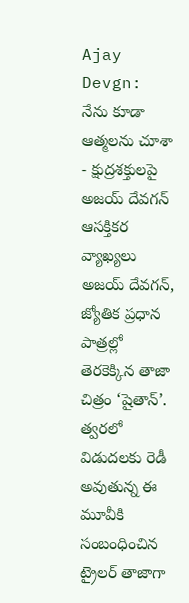Ajay Devgn: నేను కూడా ఆత్మలను చూశా - క్షుద్రశక్తులపై అజయ్ దేవగన్ ఆసక్తికర వ్యాఖ్యలు
అజయ్ దేవగన్, జ్యోతిక ప్రధాన పాత్రల్లో తెరకెక్కిన తాజా చిత్రం ‘షైతాన్’. త్వరలో విడుదలకు రెడీ అవుతున్న ఈ మూవీకి సంబంధించిన ట్రైలర్ తాజాగా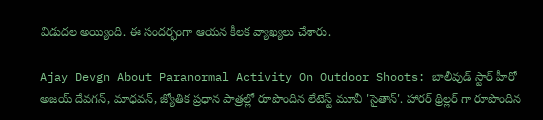విడుదల అయ్యింది. ఈ సందర్భంగా ఆయన కీలక వ్యాఖ్యలు చేశారు.

Ajay Devgn About Paranormal Activity On Outdoor Shoots: బాలీవుడ్ స్టార్ హీరో అజయ్ దేవగన్, మాధవన్, జ్యోతిక ప్రధాన పాత్రల్లో రూపొందిన లేటెస్ట్ మూవీ 'సైతాన్'. హారర్ థ్రిల్లర్ గా రూపొందిన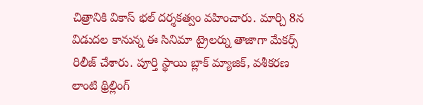చిత్రానికి వికాస్ భల్ దర్శకత్వం వహించారు. మార్చి 8న విడుదల కానున్న ఈ సినిమా ట్రైలర్ను తాజాగా మేకర్స్ రిలీజ్ చేశారు. పూర్తి స్థాయి బ్లాక్ మ్యాజిక్, వశీకరణ లాంటి థ్రిల్లింగ్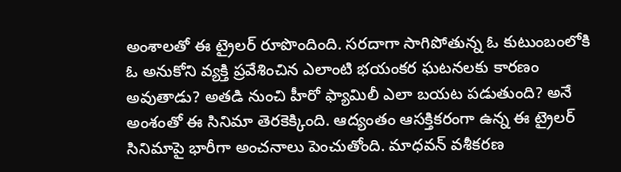అంశాలతో ఈ ట్రైలర్ రూపొందింది. సరదాగా సాగిపోతున్న ఓ కుటుంబంలోకి ఓ అనుకోని వ్యక్తి ప్రవేశించిన ఎలాంటి భయంకర ఘటనలకు కారణం అవుతాడు? అతడి నుంచి హీరో ఫ్యామిలీ ఎలా బయట పడుతుంది? అనే అంశంతో ఈ సినిమా తెరకెక్కింది. ఆద్యంతం ఆసక్తికరంగా ఉన్న ఈ ట్రైలర్ సినిమాపై భారీగా అంచనాలు పెంచుతోంది. మాధవన్ వశీకరణ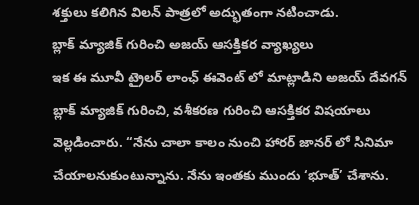శక్తులు కలిగిన విలన్ పాత్రలో అద్భుతంగా నటించాడు.
బ్లాక్ మ్యాజిక్ గురించి అజయ్ ఆసక్తికర వ్యాఖ్యలు
ఇక ఈ మూవీ ట్రైలర్ లాంఛ్ ఈవెంట్ లో మాట్లాడిని అజయ్ దేవగన్ బ్లాక్ మ్యాజిక్ గురించి, వశీకరణ గురించి ఆసక్తికర విషయాలు వెల్లడించారు. “నేను చాలా కాలం నుంచి హారర్ జానర్ లో సినిమా చేయాలనుకుంటున్నాను. నేను ఇంతకు ముందు ‘భూత్’ చేశాను.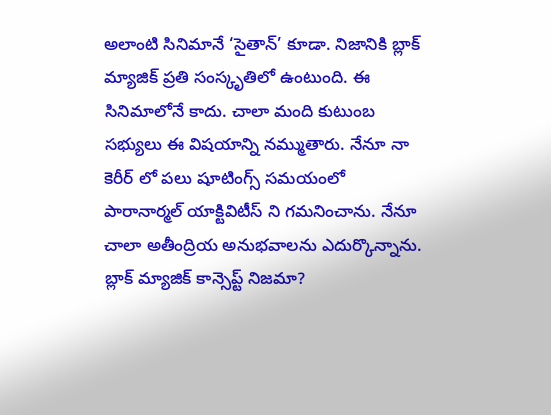అలాంటి సినిమానే ‘సైతాన్’ కూడా. నిజానికి బ్లాక్ మ్యాజిక్ ప్రతి సంస్కృతిలో ఉంటుంది. ఈ సినిమాలోనే కాదు. చాలా మంది కుటుంబ సభ్యులు ఈ విషయాన్ని నమ్ముతారు. నేనూ నా కెరీర్ లో పలు షూటింగ్స్ సమయంలో పారానార్మల్ యాక్టివిటీస్ ని గమనించాను. నేనూ చాలా అతీంద్రియ అనుభవాలను ఎదుర్కొన్నాను. బ్లాక్ మ్యాజిక్ కాన్సెప్ట్ నిజమా?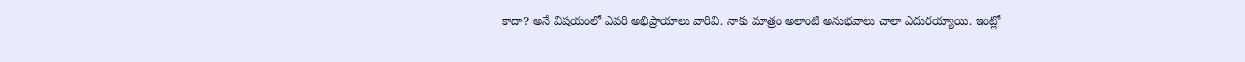కాదా? అనే విషయంలో ఎవరి అభిప్రాయాలు వారివి. నాకు మాత్రం అలాంటి అనుభవాలు చాలా ఎదురయ్యాయి. ఇంట్లో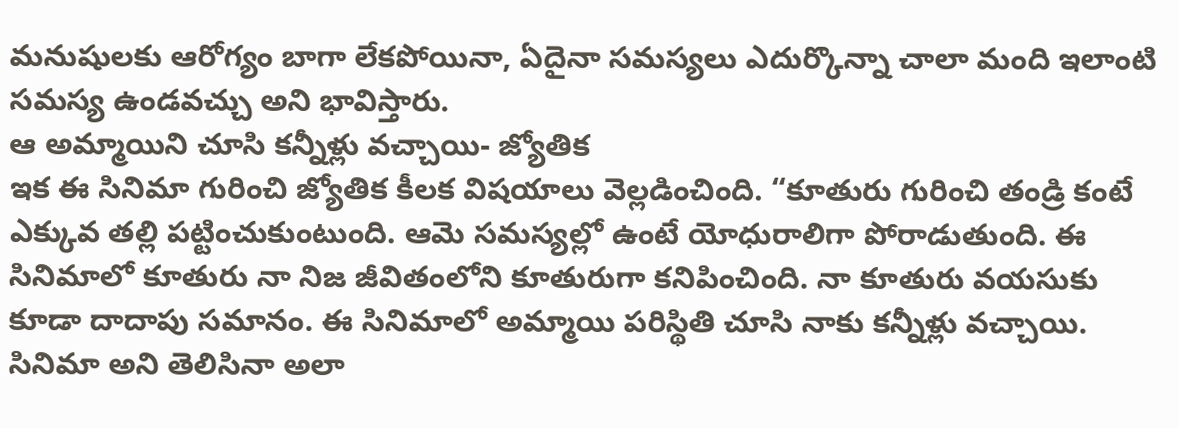మనుషులకు ఆరోగ్యం బాగా లేకపోయినా, ఏదైనా సమస్యలు ఎదుర్కొన్నా చాలా మంది ఇలాంటి సమస్య ఉండవచ్చు అని భావిస్తారు.
ఆ అమ్మాయిని చూసి కన్నీళ్లు వచ్చాయి- జ్యోతిక
ఇక ఈ సినిమా గురించి జ్యోతిక కీలక విషయాలు వెల్లడించింది. “కూతురు గురించి తండ్రి కంటే ఎక్కువ తల్లి పట్టించుకుంటుంది. ఆమె సమస్యల్లో ఉంటే యోధురాలిగా పోరాడుతుంది. ఈ సినిమాలో కూతురు నా నిజ జీవితంలోని కూతురుగా కనిపించింది. నా కూతురు వయసుకు కూడా దాదాపు సమానం. ఈ సినిమాలో అమ్మాయి పరిస్థితి చూసి నాకు కన్నీళ్లు వచ్చాయి. సినిమా అని తెలిసినా అలా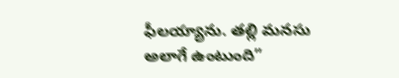ఫీలయ్యాను. తల్లి మనసు అలాగే ఉంటుంది”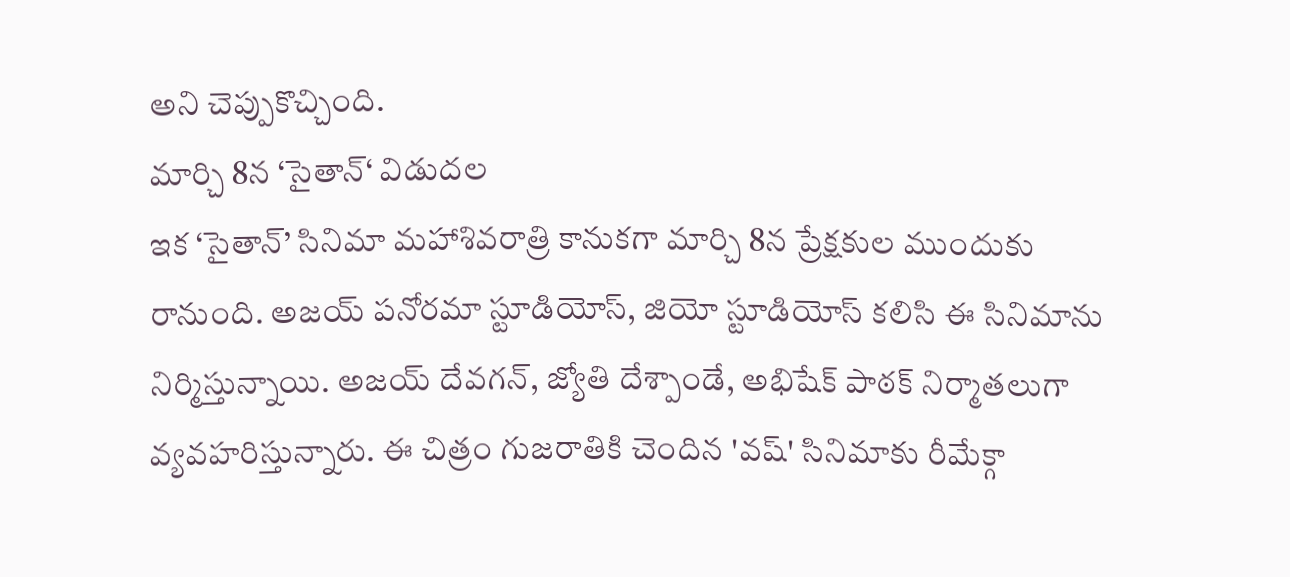అని చెప్పుకొచ్చింది.
మార్చి 8న ‘సైతాన్‘ విడుదల
ఇక ‘సైతాన్’ సినిమా మహాశివరాత్రి కానుకగా మార్చి 8న ప్రేక్షకుల ముందుకు రానుంది. అజయ్ పనోరమా స్టూడియోస్, జియో స్టూడియోస్ కలిసి ఈ సినిమాను నిర్మిస్తున్నాయి. అజయ్ దేవగన్, జ్యోతి దేశ్పాండే, అభిషేక్ పాఠక్ నిర్మాతలుగా వ్యవహరిస్తున్నారు. ఈ చిత్రం గుజరాతికి చెందిన 'వష్' సినిమాకు రీమేక్గా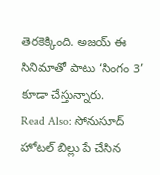తెరకెక్కింది. అజయ్ ఈ సినిమాతో పాటు ‘సింగం 3’ కూడా చేస్తున్నారు.
Read Also: సోనుసూద్ హోటల్ బిల్లు పే చేసిన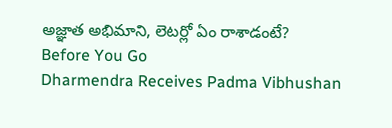అజ్ఞాత అభిమాని, లెటర్లో ఏం రాశాడంటే?
Before You Go
Dharmendra Receives Padma Vibhushan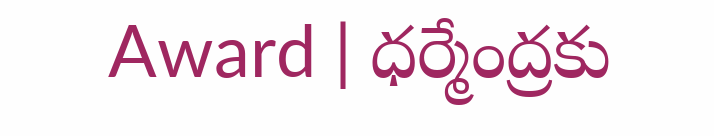Award | ధర్మేంద్రకు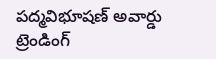పద్మవిభూషణ్ అవార్డు
ట్రెండింగ్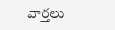వార్తలు